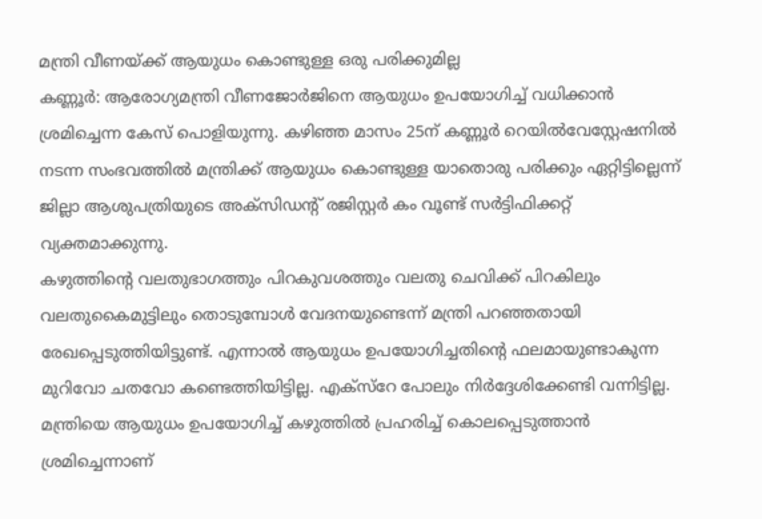മന്ത്രി വീണയ്ക്ക് ആയുധം കൊണ്ടുള്ള ഒരു പരിക്കുമില്ല
കണ്ണൂർ: ആരോഗ്യമന്ത്രി വീണജോർജിനെ ആയുധം ഉപയോഗിച്ച് വധിക്കാൻ ശ്രമിച്ചെന്ന കേസ് പൊളിയുന്നു. കഴിഞ്ഞ മാസം 25ന് കണ്ണൂർ റെയിൽവേസ്റ്റേഷനിൽ നടന്ന സംഭവത്തിൽ മന്ത്രിക്ക് ആയുധം കൊണ്ടുള്ള യാതൊരു പരിക്കും ഏറ്റിട്ടില്ലെന്ന് ജില്ലാ ആശുപത്രിയുടെ അക്സിഡന്റ് രജിസ്റ്റർ കം വൂണ്ട് സർട്ടിഫിക്കറ്റ് വ്യക്തമാക്കുന്നു.
കഴുത്തിന്റെ വലതുഭാഗത്തും പിറകുവശത്തും വലതു ചെവിക്ക് പിറകിലും വലതുകൈമുട്ടിലും തൊടുമ്പോൾ വേദനയുണ്ടെന്ന് മന്ത്രി പറഞ്ഞതായി രേഖപ്പെടുത്തിയിട്ടുണ്ട്. എന്നാൽ ആയുധം ഉപയോഗിച്ചതിന്റെ ഫലമായുണ്ടാകുന്ന മുറിവോ ചതവോ കണ്ടെത്തിയിട്ടില്ല. എക്സ്റേ പോലും നിർദ്ദേശിക്കേണ്ടി വന്നിട്ടില്ല. മന്ത്രിയെ ആയുധം ഉപയോഗിച്ച് കഴുത്തിൽ പ്രഹരിച്ച് കൊലപ്പെടുത്താൻ ശ്രമിച്ചെന്നാണ്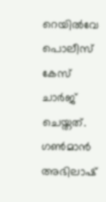റെയിൽവേ പൊലീസ് കേസ് ചാർജ് ചെയ്തത്. ഗൺമാൻ അഭിലാഷ്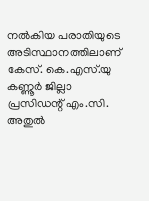നൽകിയ പരാതിയുടെ അടിസ്ഥാനത്തിലാണ് കേസ്. കെ.എസ്.യു കണ്ണൂർ ജില്ലാ പ്രസിഡന്റ് എം.സി. അതുൽ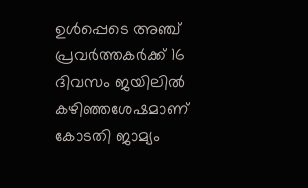ഉൾപ്പെടെ അഞ്ച് പ്രവർത്തകർക്ക് 16 ദിവസം ജയിലിൽ കഴിഞ്ഞശേഷമാണ് കോടതി ജാമ്യം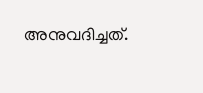അനുവദിച്ചത്.